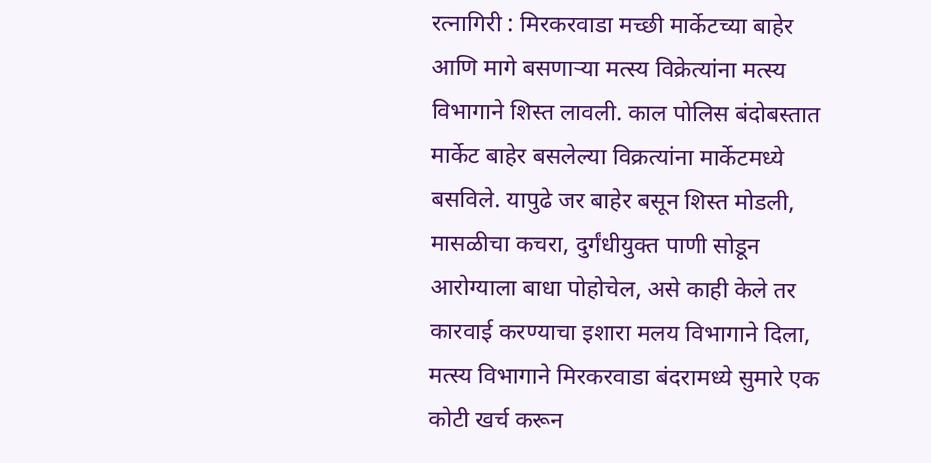रत्नागिरी : मिरकरवाडा मच्छी मार्केटच्या बाहेर आणि मागे बसणाऱ्या मत्स्य विक्रेत्यांना मत्स्य विभागाने शिस्त लावली. काल पोलिस बंदोबस्तात मार्केट बाहेर बसलेल्या विक्रत्यांना मार्केटमध्ये बसविले. यापुढे जर बाहेर बसून शिस्त मोडली, मासळीचा कचरा, दुर्गंधीयुक्त पाणी सोडून आरोग्याला बाधा पोहोचेल, असे काही केले तर कारवाई करण्याचा इशारा मलय विभागाने दिला,
मत्स्य विभागाने मिरकरवाडा बंदरामध्ये सुमारे एक कोटी खर्च करून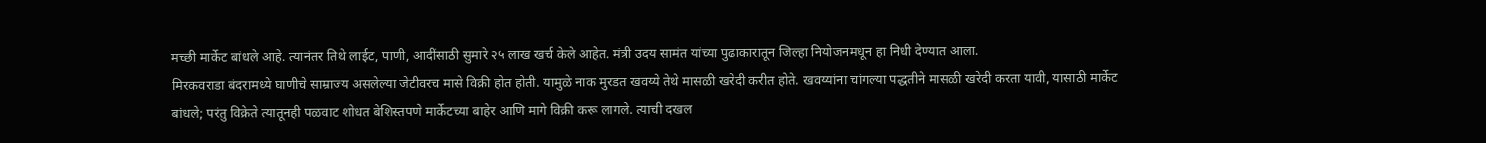मच्छी मार्केट बांधले आहे. त्यानंतर तिथे लाईट, पाणी, आदींसाठी सुमारे २५ लाख खर्च केले आहेत. मंत्री उदय सामंत यांच्या पुढाकारातून जिल्हा नियोजनमधून हा निधी देण्यात आला.
मिरकवराडा बंदरामध्ये घाणीचे साम्राज्य असलेल्या जेटीवरच मासे विक्री होत होती. यामुळे नाक मुरडत खवय्ये तेथे मासळी खरेदी करीत होते. खवय्यांना चांगल्या पद्धतीने मासळी खरेदी करता यावी, यासाठी मार्केट बांधले; परंतु विक्रेते त्यातूनही पळवाट शोधत बेशिस्तपणे मार्केटच्या बाहेर आणि मागे विक्री करू लागले. त्याची दखल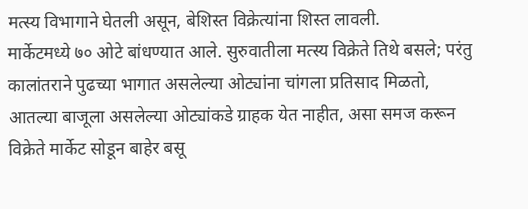मत्स्य विभागाने घेतली असून, बेशिस्त विक्रेत्यांना शिस्त लावली.
मार्केटमध्ये ७० ओटे बांधण्यात आले. सुरुवातीला मत्स्य विक्रेते तिथे बसले; परंतु कालांतराने पुढच्या भागात असलेल्या ओट्यांना चांगला प्रतिसाद मिळतो, आतल्या बाजूला असलेल्या ओट्यांकडे ग्राहक येत नाहीत, असा समज करून विक्रेते मार्केट सोडून बाहेर बसू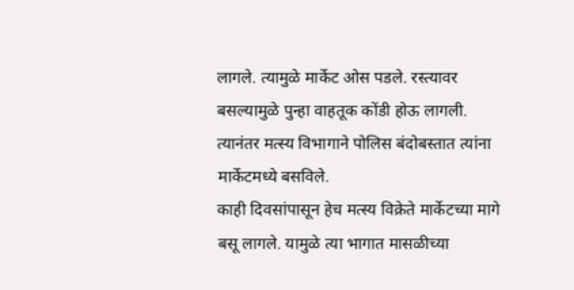लागले. त्यामुळे मार्केट ओस पडले. रस्त्यावर बसल्यामुळे पुन्हा वाहतूक कोंडी होऊ लागली. त्यानंतर मत्स्य विभागाने पोलिस बंदोबस्तात त्यांना मार्केटमध्ये बसविले.
काही दिवसांपासून हेच मत्स्य विक्रेते मार्केटच्या मागे बसू लागले. यामुळे त्या भागात मासळीच्या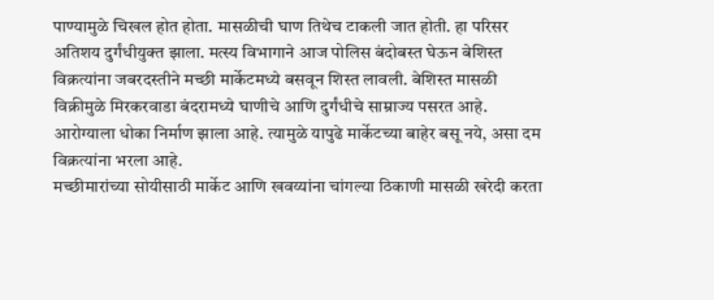पाण्यामुळे चिखल होत होता. मासळीची घाण तिथेच टाकली जात होती. हा परिसर अतिशय दुर्गंधीयुक्त झाला. मत्स्य विभागाने आज पोलिस बंदोबस्त घेऊन बेशिस्त विक्रत्यांना जबरदस्तीने मच्छी मार्केटमध्ये बसवून शिस्त लावली. बेशिस्त मासळी विक्रीमुळे मिरकरवाडा बंदरामध्ये घाणीचे आणि दुर्गंधीचे साम्राज्य पसरत आहे. आरोग्याला धोका निर्माण झाला आहे. त्यामुळे यापुढे मार्केटच्या बाहेर बसू नये, असा दम विक्रत्यांना भरला आहे.
मच्छीमारांच्या सोयीसाठी मार्केट आणि खवय्यांना चांगल्या ठिकाणी मासळी खरेदी करता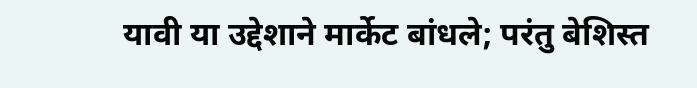यावी या उद्देशाने मार्केट बांधले; परंतु बेशिस्त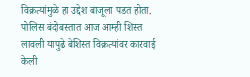विक्रत्यांमुळे हा उद्देश बाजूला पडत होता. पोलिस बंदोबस्तात आज आम्ही शिस्त लावली यापुढे बेशिस्त विक्रत्यांवर कारवाई केली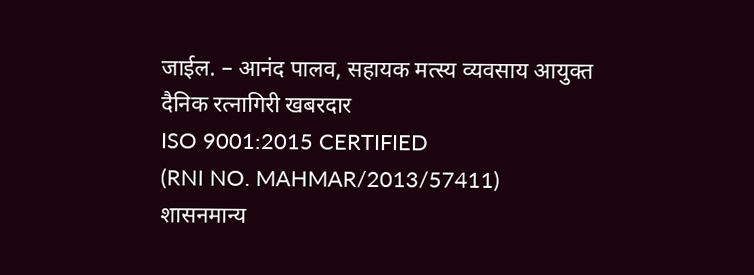जाईल. – आनंद पालव, सहायक मत्स्य व्यवसाय आयुक्त
दैनिक रत्नागिरी खबरदार
ISO 9001:2015 CERTIFIED
(RNI NO. MAHMAR/2013/57411)
शासनमान्य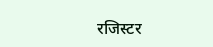रजिस्टर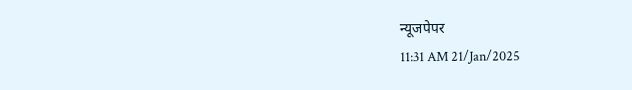न्यूजपेपर
11:31 AM 21/Jan/2025